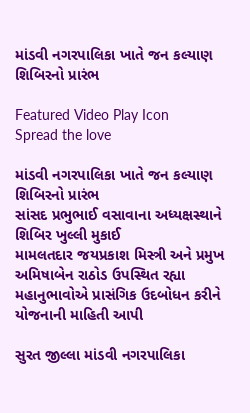માંડવી નગરપાલિકા ખાતે જન કલ્યાણ શિબિરનો પ્રારંભ

Featured Video Play Icon
Spread the love

માંડવી નગરપાલિકા ખાતે જન કલ્યાણ શિબિરનો પ્રારંભ
સાંસદ પ્રભુભાઈ વસાવાના અધ્યક્ષસ્થાને શિબિર ખુલ્લી મુકાઈ
મામલતદાર જયપ્રકાશ મિસ્ત્રી અને પ્રમુખ અમિષાબેન રાઠોડ ઉપસ્થિત રહ્યા
મહાનુભાવોએ પ્રાસંગિક ઉદબોધન કરીને યોજનાની માહિતી આપી

સુરત જીલ્લા માંડવી નગરપાલિકા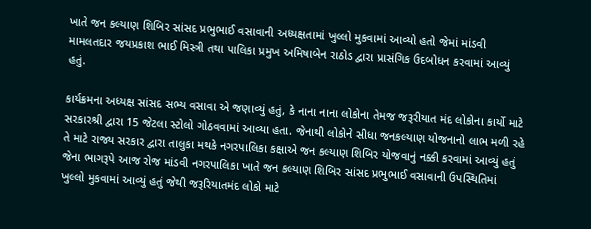ખાતે જન કલ્યાણ શિબિર સાંસદ પ્રભુભાઈ વસાવાની અધ્યક્ષતામાં ખુલ્લો મુકવામાં આવ્યો હતો જેમાં માંડવી મામલતદાર જયપ્રકાશ ભાઈ મિસ્ત્રી તથા પાલિકા પ્રમુખ અમિષાબેન રાઠોડ દ્વારા પ્રાસંગિક ઉદબોધન કરવામાં આવ્યું હતું.

કાર્યક્રમના અધ્યક્ષ સાંસદ સભ્ય વસાવા એ જણાવ્યું હતું, કે નાના નાના લોકોના તેમજ જરૂરીયાત મંદ લોકોના કાર્યો માટે સરકારશ્રી દ્વારા 15 જેટલા સ્ટોલો ગોઠવવામાં આવ્યા હતા. જેનાથી લોકોને સીધા જનકલ્યાણ યોજનાનો લાભ મળી રહે તે માટે રાજ્ય સરકાર દ્વારા તાલુકા મથકે નગરપાલિકા કક્ષાએ જન કલ્યાણ શિબિર યોજવાનું નક્કી કરવામાં આવ્યું હતું જેના ભાગરૂપે આજ રોજ માંડવી નગરપાલિકા ખાતે જન કલ્યાણ શિબિર સાંસદ પ્રભુભાઈ વસાવાની ઉપસ્થિતિમાં ખુલ્લો મુકવામાં આવ્યું હતું જેથી જરૂરિયાતમંદ લોકો માટે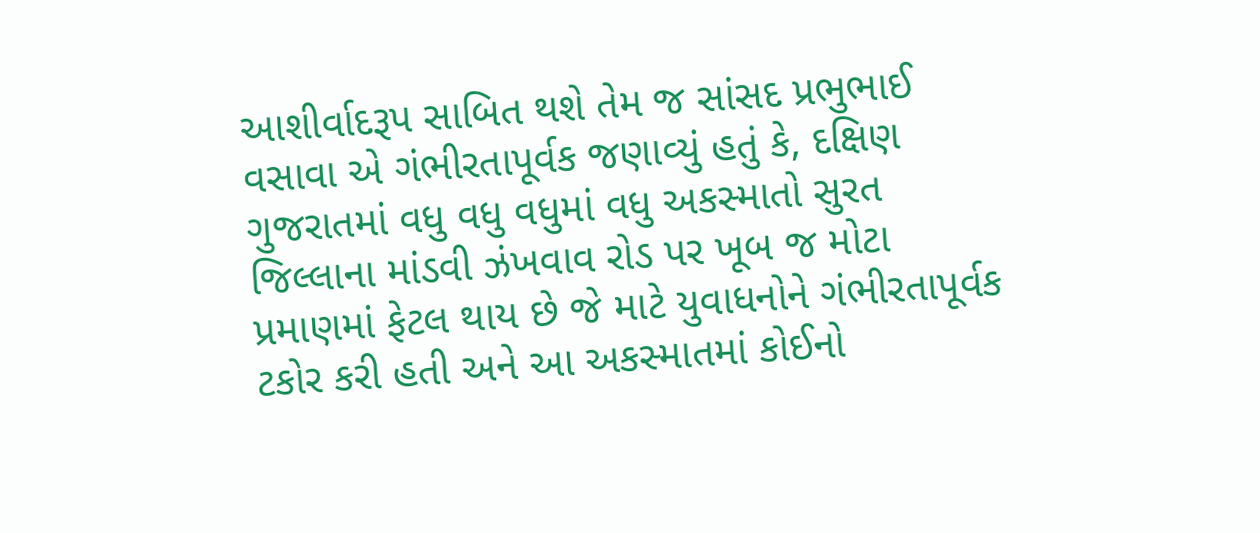આશીર્વાદરૂપ સાબિત થશે તેમ જ સાંસદ પ્રભુભાઈ વસાવા એ ગંભીરતાપૂર્વક જણાવ્યું હતું કે, દક્ષિણ ગુજરાતમાં વધુ વધુ વધુમાં વધુ અકસ્માતો સુરત જિલ્લાના માંડવી ઝંખવાવ રોડ પર ખૂબ જ મોટા પ્રમાણમાં ફેટલ થાય છે જે માટે યુવાધનોને ગંભીરતાપૂર્વક ટકોર કરી હતી અને આ અકસ્માતમાં કોઈનો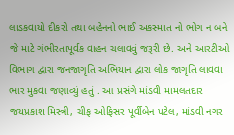લાડકવાયો દીકરો તથા બહેનનો ભાઈ અકસ્માત નો ભોગ ન બને જે માટે ગંભીરતાપૂર્વક વાહન ચલાવવું જરૂરી છે. અને આરટીઓ વિભાગ દ્વારા જનજાગૃતિ અભિયાન દ્વારા લોક જાગૃતિ લાવવા ભાર મુકવા જણાવ્યું હતું . આ પ્રસંગે માંડવી મામલતદાર જયપ્રકાશ મિસ્ત્રી, ચીફ ઓફિસર પૂર્વીબેન પટેલ, માંડવી નગર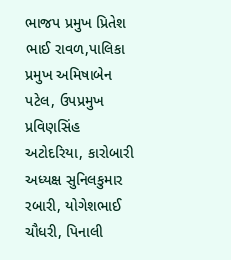ભાજપ પ્રમુખ પ્રિતેશ ભાઈ રાવળ,પાલિકા પ્રમુખ અમિષાબેન પટેલ, ઉપપ્રમુખ પ્રવિણસિંહ અટોદરિયા, કારોબારી અધ્યક્ષ સુનિલકુમાર રબારી, યોગેશભાઈ ચૌધરી, પિનાલી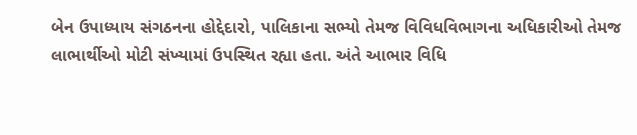બેન ઉપાધ્યાય સંગઠનના હોદ્દેદારો, પાલિકાના સભ્યો તેમજ વિવિધવિભાગના અધિકારીઓ તેમજ લાભાર્થીઓ મોટી સંખ્યામાં ઉપસ્થિત રહ્યા હતા. અંતે આભાર વિધિ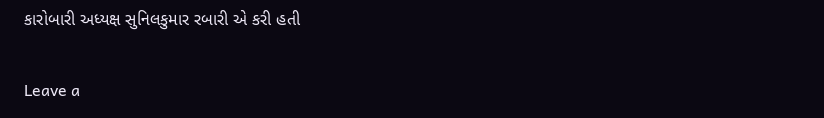કારોબારી અધ્યક્ષ સુનિલકુમાર રબારી એ કરી હતી

Leave a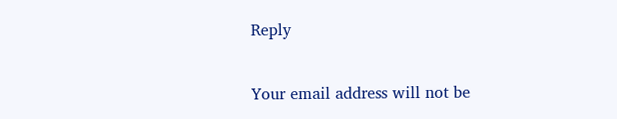Reply

Your email address will not be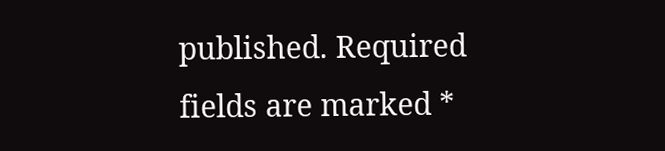published. Required fields are marked *